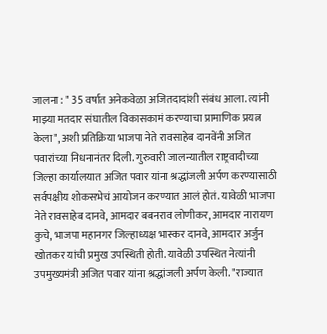जालना : " 35 वर्षात अनेकवेळा अजितदादांशी संबंध आला. त्यांनी माझ्या मतदार संघातील विकासकामं करण्याचा प्रामाणिक प्रयत्न केला", अशी प्रतिक्रिया भाजपा नेते रावसाहेब दानवेंनी अजित पवारांच्या निधनानंतर दिली. गुरुवारी जालन्यातील राष्ट्रवादीच्या जिल्हा कार्यालयात अजित पवार यांना श्रद्धांजली अर्पण करण्यासाठी सर्वपक्षीय शोकसभेचं आयोजन करण्यात आलं होतं. यावेळी भाजपा नेते रावसाहेब दानवे, आमदार बबनराव लोणीकर, आमदार नारायण कुचे, भाजपा महानगर जिल्हाध्यक्ष भास्कर दानवे, आमदार अर्जुन खोतकर यांची प्रमुख उपस्थिती होती. यावेळी उपस्थित नेत्यांनी उपमुख्यमंत्री अजित पवार यांना श्रद्धांजली अर्पण केली. "राज्यात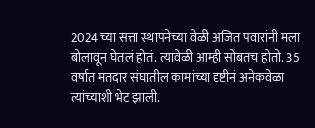2024 च्या सत्ता स्थापनेच्या वेळी अजित पवारांनी मला बोलावून घेतलं होतं. त्यावेळी आम्ही सोबतच होतो. 35 वर्षात मतदार संघातील कामांच्या दृष्टीनं अनेकवेळा त्यांच्याशी भेट झाली.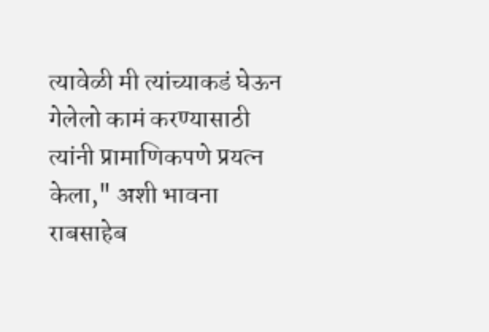त्यावेळी मी त्यांच्याकडं घेऊन गेलेलो कामं करण्यासाठी त्यांनी प्रामाणिकपणे प्रयत्न केला," अशी भावना राबसाहेब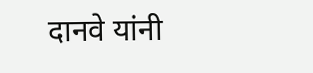दानवे यांनी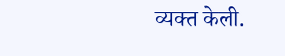व्यक्त केली.